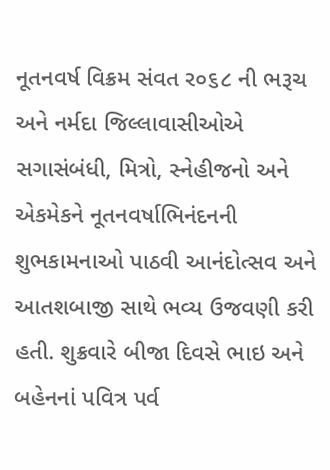નૂતનવર્ષ વિક્રમ સંવત ર૦૬૮ ની ભરૂચ અને નર્મદા જિલ્લાવાસીઓએ સગાસંબંધી, મિત્રો, સ્નેહીજનો અને એકમેકને નૂતનવર્ષાભિનંદનની શુભકામનાઓ પાઠવી આનંદોત્સવ અને આતશબાજી સાથે ભવ્ય ઉજવણી કરી હતી. શુક્રવારે બીજા દિવસે ભાઇ અને બહેનનાં પવિત્ર પર્વ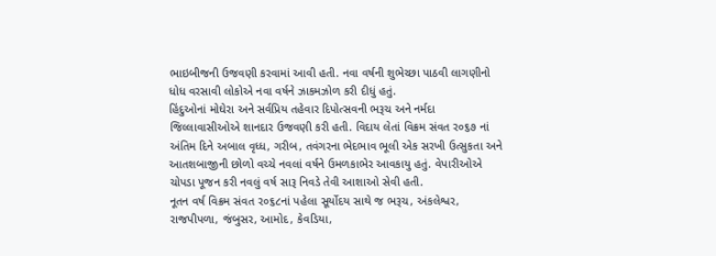ભાઇબીજની ઉજવણી કરવામાં આવી હતી. નવા વર્ષની શુભેચ્છા પાઠવી લાગણીનો ધોધ વરસાવી લોકોએ નવા વર્ષને ઝાકમઝોળ કરી દીધું હતું.
હિંદુઓનાં મોઘેરા અને સર્વપ્રિય તહેવાર દિપોત્સવની ભરૂચ અને નર્મદા જિલ્લાવાસીઓએ શાનદાર ઉજવણી કરી હતી. વિદાય લેતાં વિક્રમ સંવત ર૦૬૭ નાં અંતિમ દિને અબાલ વૃધ્ધ, ગરીબ, તવંગરના ભેદભાવ ભૂલી એક સરખી ઉત્સુકતા અને આતશબાજીની છોળો વચ્ચે નવલાં વર્ષને ઉમળકાભેર આવકાયુ હતું. વેપારીઓએ ચોપડા પૂજન કરી નવલું વર્ષ સારૂ નિવડે તેવી આશાઓ સેવી હતી.
નૂતન વર્ષ વિક્રમ સંવત ર૦૬૮નાં પહેલા સૂર્યોદય સાથે જ ભરૂચ, અંકલેશ્વર, રાજપીપળા, જંબુસર, આમોદ, કેવડિયા,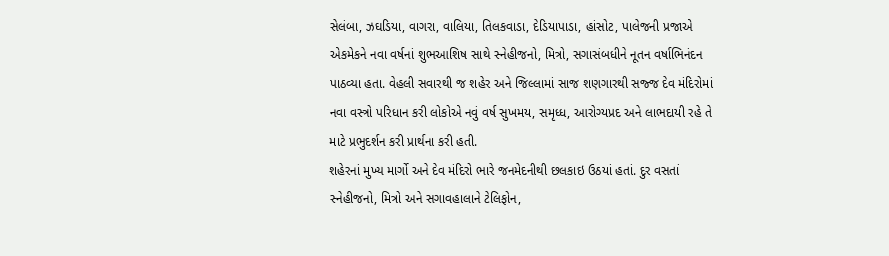સેલંબા, ઝઘડિયા, વાગરા, વાલિયા, તિલકવાડા, દેડિયાપાડા, હાંસોટ, પાલેજની પ્રજાએ એકમેકને નવા વર્ષનાં શુભઆશિષ સાથે સ્નેહીજનો, મિત્રો, સગાસંબધીને નૂતન વર્ષાભિનંદન પાઠવ્યા હતા. વેહલી સવારથી જ શહેર અને જિલ્લામાં સાજ શણગારથી સજ્જ દેવ મંદિરોમાં નવા વસ્ત્રો પરિધાન કરી લોકોએ નવું વર્ષ સુખમય, સમૃધ્ધ, આરોગ્યપ્રદ અને લાભદાયી રહે તે માટે પ્રભુદર્શન કરી પ્રાર્થના કરી હતી.
શહેરનાં મુખ્ય માર્ગો અને દેવ મંદિરો ભારે જનમેદનીથી છલકાઇ ઉઠયાં હતાં. દુર વસતાં સ્નેહીજનો, મિત્રો અને સગાવહાલાને ટેલિફોન,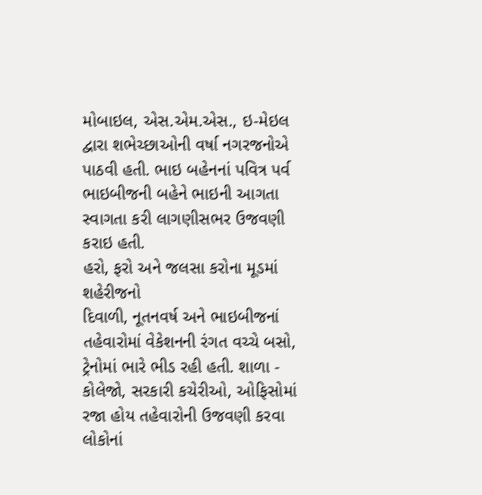મોબાઇલ, એસ.એમ.એસ., ઇ-મેઇલ દ્વારા શભેચ્છાઓની વર્ષા નગરજનોએ પાઠવી હતી. ભાઇ બહેનનાં પવિત્ર પર્વ ભાઇબીજની બહેને ભાઇની આગતા સ્વાગતા કરી લાગણીસભર ઉજવણી કરાઇ હતી.
હરો, ફરો અને જલસા કરોના મૂડમાં શહેરીજનો
દિવાળી, નૂતનવર્ષ અને ભાઇબીજનાં તહેવારોમાં વેકેશનની રંગત વચ્ચે બસો, ટ્રેનોમાં ભારે ભીડ રહી હતી. શાળા - કોલેજો, સરકારી કચેરીઓ, ઓફિસોમાં રજા હોય તહેવારોની ઉજવણી કરવા લોકોનાં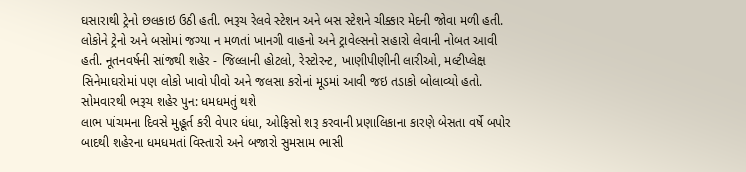ઘસારાથી ટ્રેનો છલકાઇ ઉઠી હતી. ભરૂચ રેલવે સ્ટેશન અને બસ સ્ટેશને ચીક્કાર મેદની જોવા મળી હતી. લોકોને ટ્રેનો અને બસોમાં જગ્યા ન મળતાં ખાનગી વાહનો અને ટ્રાવેલ્સનો સહારો લેવાની નોબત આવી હતી. નૂતનવર્ષની સાંજથી શહેર - જિલ્લાની હોટલો, રેસ્ટોરન્ટ, ખાણીપીણીની લારીઓ, મલ્ટીપ્લેક્ષ સિનેમાઘરોમાં પણ લોકો ખાવો પીવો અને જલસા કરોનાં મૂડમાં આવી જઇ તડાકો બોલાવ્યો હતો.
સોમવારથી ભરૂચ શહેર પુન: ધમધમતું થશે
લાભ પાંચમના દિવસે મુહૂર્ત કરી વેપાર ધંધા, ઓફિસો શરૂ કરવાની પ્રણાલિકાના કારણે બેસતા વર્ષે બપોર બાદથી શહેરના ધમધમતાં વિસ્તારો અને બજારો સુમસામ ભાસી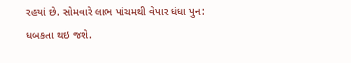રહયાં છે. સોમવારે લાભ પાંચમથી વેપાર ધંધા પુન: ધબકતા થઇ જશે.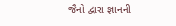જૈનો દ્વારા જ્ઞાનની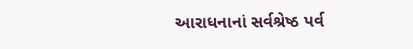આરાધનાનાં સર્વશ્રેષ્ઠ પર્વ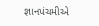જ્ઞાનપંચમીએ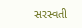સરસ્વતી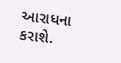આરાધના કરાશે.